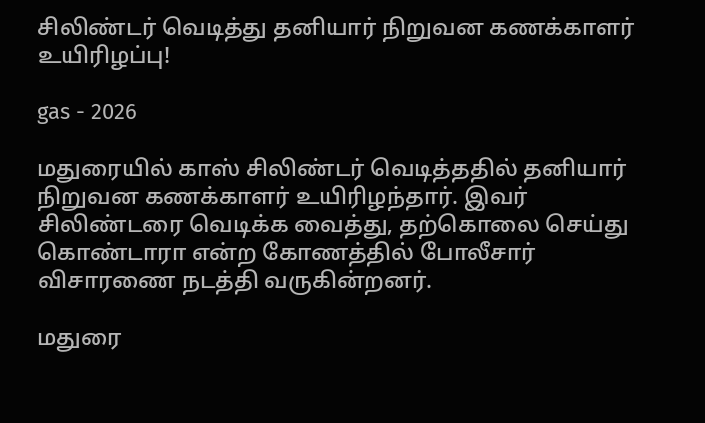சிலிண்டர் வெடித்து தனியார் நிறுவன கணக்காளர் உயிரிழப்பு!

gas - 2026

மதுரையில் காஸ் சிலிண்டர் வெடித்ததில் தனியார் நிறுவன கணக்காளர் உயிரிழந்தார். இவர் சிலிண்டரை வெடிக்க வைத்து, தற்கொலை செய்து கொண்டாரா என்ற கோணத்தில் போலீசார் விசாரணை நடத்தி வருகின்றனர்.

மதுரை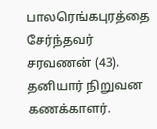பாலரெங்கபுரத்தை சேர்ந்தவர் சரவணன் (43). தனியார் நிறுவன கணக்காளர்.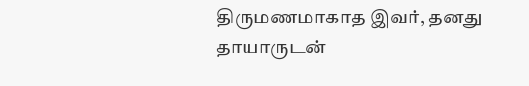திருமணமாகாத இவர், தனது தாயாருடன்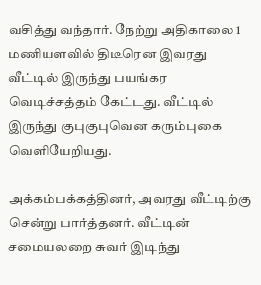வசித்து வந்தார். நேற்று அதிகாலை 1 மணியளவில் திடீரென இவரது வீட்டில் இருந்து பயங்கர வெடிச்சத்தம் கேட்டது. வீட்டில் இருந்து குபுகுபுவென கரும்புகை வெளியேறியது.

அக்கம்பக்கத்தினர், அவரது வீட்டிற்கு சென்று பார்த்தனர். வீட்டின் சமையலறை சுவர் இடிந்து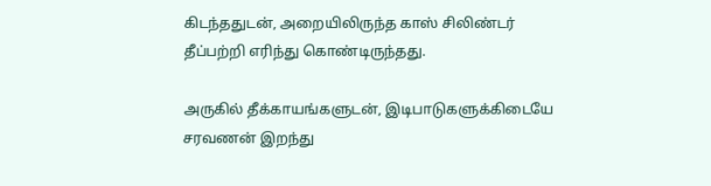கிடந்ததுடன், அறையிலிருந்த காஸ் சிலிண்டர் தீப்பற்றி எரிந்து கொண்டிருந்தது.

அருகில் தீக்காயங்களுடன், இடிபாடுகளுக்கிடையே சரவணன் இறந்து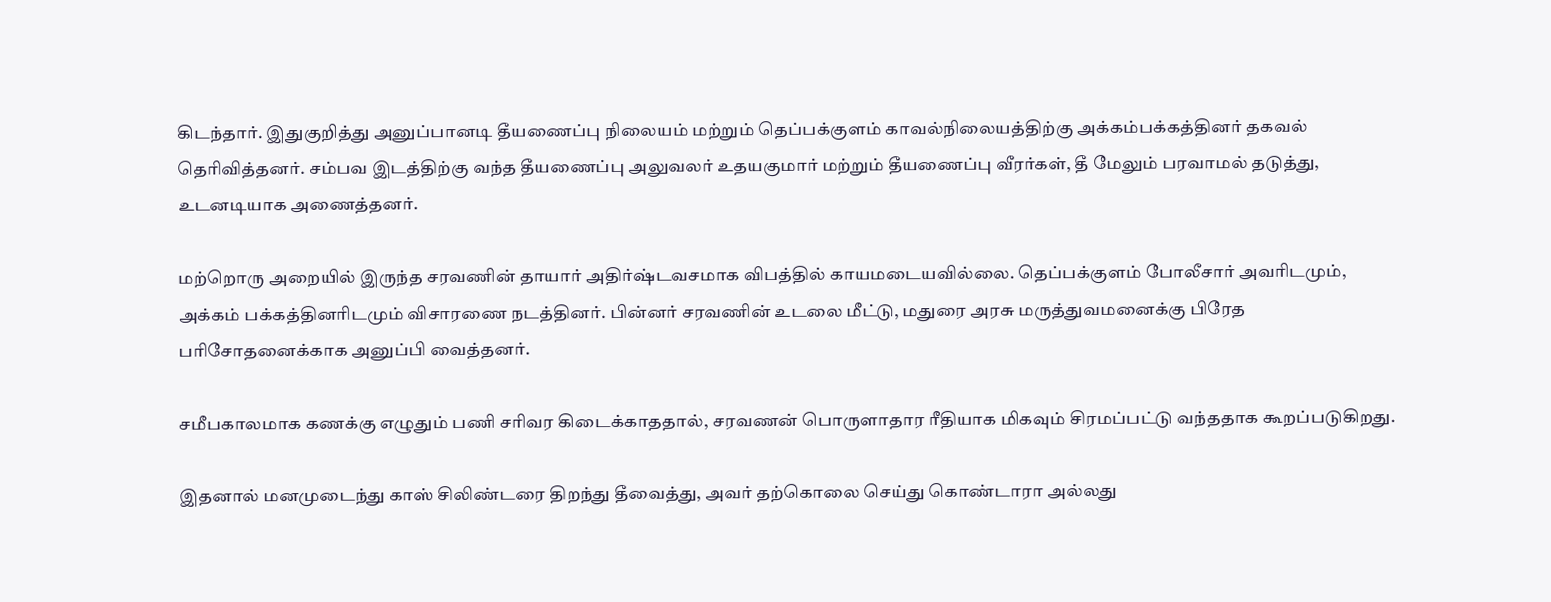கிடந்தார். இதுகுறித்து அனுப்பானடி தீயணைப்பு நிலையம் மற்றும் தெப்பக்குளம் காவல்நிலையத்திற்கு அக்கம்பக்கத்தினர் தகவல் தெரிவித்தனர். சம்பவ இடத்திற்கு வந்த தீயணைப்பு அலுவலர் உதயகுமார் மற்றும் தீயணைப்பு வீரர்கள், தீ மேலும் பரவாமல் தடுத்து, உடனடியாக அணைத்தனர்.

மற்றொரு அறையில் இருந்த சரவணின் தாயார் அதிர்ஷ்டவசமாக விபத்தில் காயமடையவில்லை. தெப்பக்குளம் போலீசார் அவரிடமும், அக்கம் பக்கத்தினரிடமும் விசாரணை நடத்தினர். பின்னர் சரவணின் உடலை மீட்டு, மதுரை அரசு மருத்துவமனைக்கு பிரேத பரிசோதனைக்காக அனுப்பி வைத்தனர்.

சமீபகாலமாக கணக்கு எழுதும் பணி சரிவர கிடைக்காததால், சரவணன் பொருளாதார ரீதியாக மிகவும் சிரமப்பட்டு வந்ததாக கூறப்படுகிறது.

இதனால் மனமுடைந்து காஸ் சிலிண்டரை திறந்து தீவைத்து, அவர் தற்கொலை செய்து கொண்டாரா அல்லது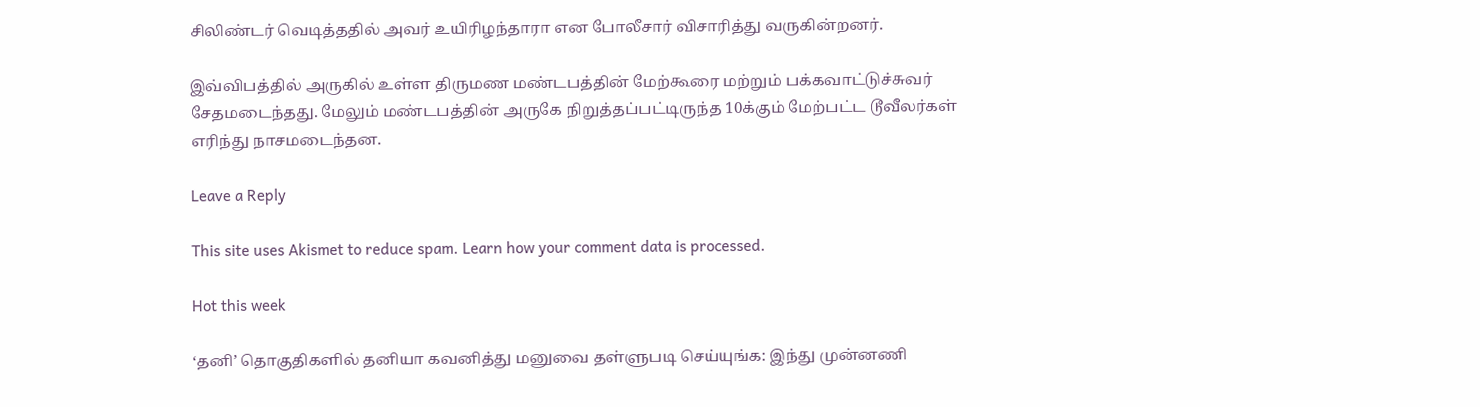சிலிண்டர் வெடித்ததில் அவர் உயிரிழந்தாரா என போலீசார் விசாரித்து வருகின்றனர்.

இவ்விபத்தில் அருகில் உள்ள திருமண மண்டபத்தின் மேற்கூரை மற்றும் பக்கவாட்டுச்சுவர் சேதமடைந்தது. மேலும் மண்டபத்தின் அருகே நிறுத்தப்பட்டிருந்த 10க்கும் மேற்பட்ட டூவீலர்கள் எரிந்து நாசமடைந்தன.

Leave a Reply

This site uses Akismet to reduce spam. Learn how your comment data is processed.

Hot this week

‘தனி’ தொகுதிகளில் தனியா கவனித்து மனுவை தள்ளுபடி செய்யுங்க: இந்து முன்னணி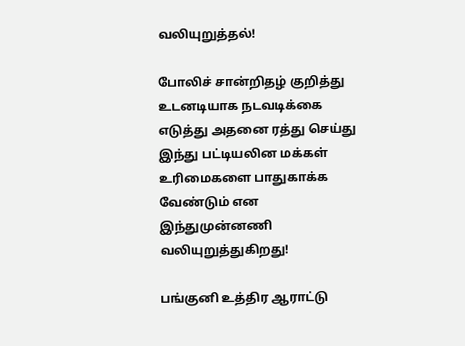வலியுறுத்தல்!

போலிச் சான்றிதழ் குறித்து உடனடியாக நடவடிக்கை எடுத்து அதனை ரத்து செய்து இந்து பட்டியலின மக்கள் உரிமைகளை பாதுகாக்க வேண்டும் என இந்துமுன்னணி வலியுறுத்துகிறது!

பங்குனி உத்திர ஆராட்டு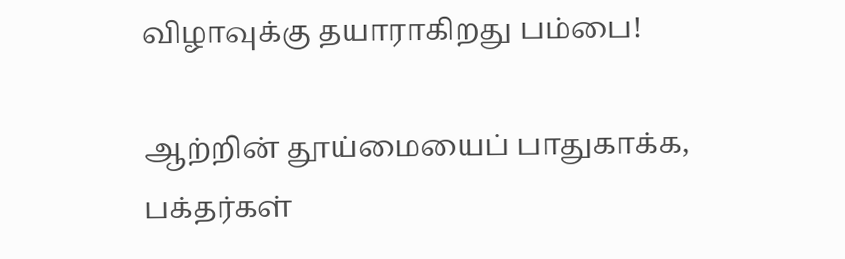விழாவுக்கு தயாராகிறது பம்பை!

ஆற்றின் தூய்மையைப் பாதுகாக்க, பக்தர்கள்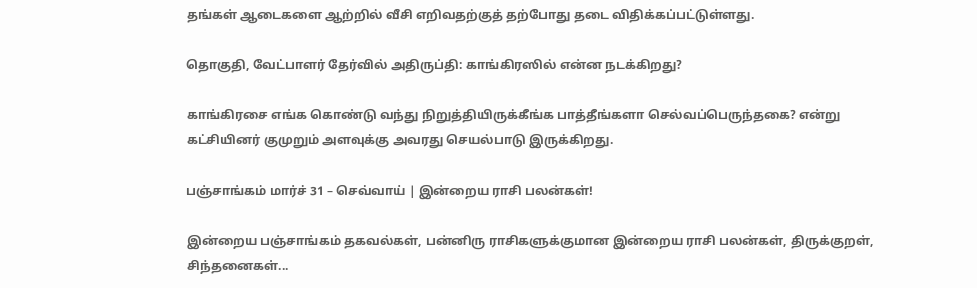தங்கள் ஆடைகளை ஆற்றில் வீசி எறிவதற்குத் தற்போது தடை விதிக்கப்பட்டுள்ளது.

தொகுதி, வேட்பாளர் தேர்வில் அதிருப்தி: காங்கிரஸில் என்ன நடக்கிறது?

காங்கிரசை எங்க கொண்டு வந்து நிறுத்தியிருக்கீங்க பாத்தீங்களா செல்வப்பெருந்தகை? என்று கட்சியினர் குமுறும் அளவுக்கு அவரது செயல்பாடு இருக்கிறது.

பஞ்சாங்கம் மார்ச் 31 – செவ்வாய் | இன்றைய ராசி பலன்கள்!

இன்றைய பஞ்சாங்கம் தகவல்கள், பன்னிரு ராசிகளுக்குமான இன்றைய ராசி பலன்கள், திருக்குறள், சிந்தனைகள்...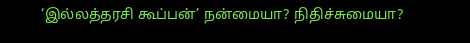‘இல்லத்தரசி கூப்பன்’ நன்மையா? நிதிச்சுமையா?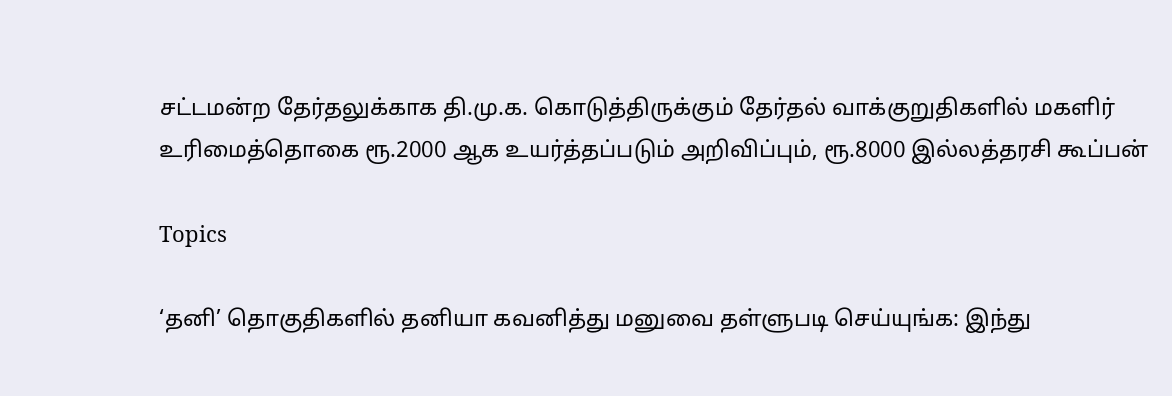சட்டமன்ற தேர்தலுக்காக தி.மு.க. கொடுத்திருக்கும் தேர்தல் வாக்குறுதிகளில் மகளிர் உரிமைத்தொகை ரூ.2000 ஆக உயர்த்தப்படும் அறிவிப்பும், ரூ.8000 இல்லத்தரசி கூப்பன்

Topics

‘தனி’ தொகுதிகளில் தனியா கவனித்து மனுவை தள்ளுபடி செய்யுங்க: இந்து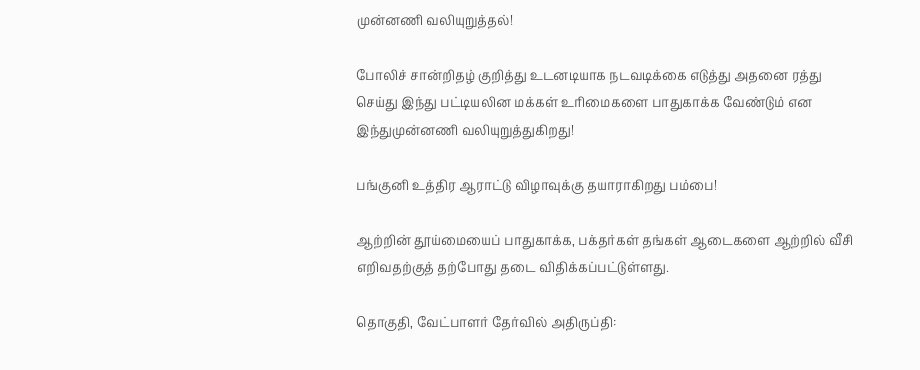முன்னணி வலியுறுத்தல்!

போலிச் சான்றிதழ் குறித்து உடனடியாக நடவடிக்கை எடுத்து அதனை ரத்து செய்து இந்து பட்டியலின மக்கள் உரிமைகளை பாதுகாக்க வேண்டும் என இந்துமுன்னணி வலியுறுத்துகிறது!

பங்குனி உத்திர ஆராட்டு விழாவுக்கு தயாராகிறது பம்பை!

ஆற்றின் தூய்மையைப் பாதுகாக்க, பக்தர்கள் தங்கள் ஆடைகளை ஆற்றில் வீசி எறிவதற்குத் தற்போது தடை விதிக்கப்பட்டுள்ளது.

தொகுதி, வேட்பாளர் தேர்வில் அதிருப்தி: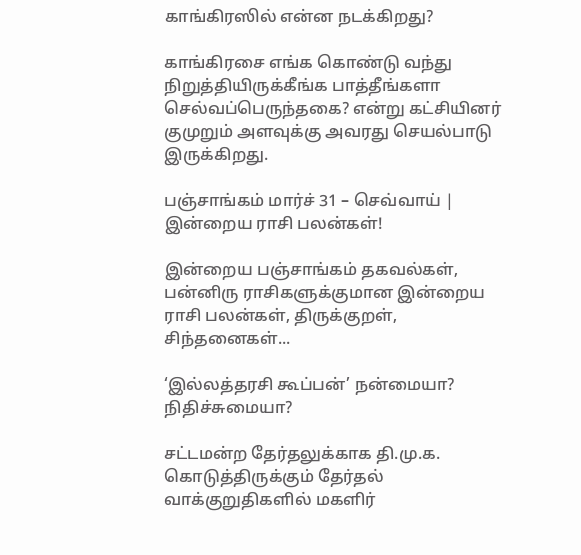காங்கிரஸில் என்ன நடக்கிறது?

காங்கிரசை எங்க கொண்டு வந்து நிறுத்தியிருக்கீங்க பாத்தீங்களா செல்வப்பெருந்தகை? என்று கட்சியினர் குமுறும் அளவுக்கு அவரது செயல்பாடு இருக்கிறது.

பஞ்சாங்கம் மார்ச் 31 – செவ்வாய் | இன்றைய ராசி பலன்கள்!

இன்றைய பஞ்சாங்கம் தகவல்கள், பன்னிரு ராசிகளுக்குமான இன்றைய ராசி பலன்கள், திருக்குறள், சிந்தனைகள்...

‘இல்லத்தரசி கூப்பன்’ நன்மையா? நிதிச்சுமையா?

சட்டமன்ற தேர்தலுக்காக தி.மு.க. கொடுத்திருக்கும் தேர்தல் வாக்குறுதிகளில் மகளிர்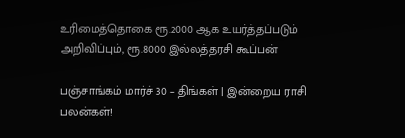உரிமைத்தொகை ரூ.2000 ஆக உயர்த்தப்படும் அறிவிப்பும், ரூ.8000 இல்லத்தரசி கூப்பன்

பஞ்சாங்கம் மார்ச் 30 – திங்கள் | இன்றைய ராசி பலன்கள்!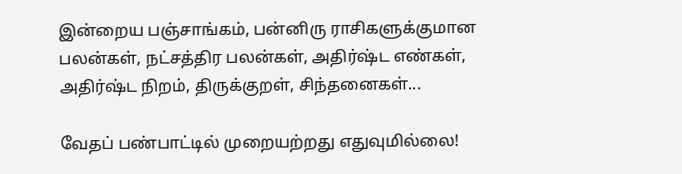இன்றைய பஞ்சாங்கம், பன்னிரு ராசிகளுக்குமான பலன்கள், நட்சத்திர பலன்கள், அதிர்ஷ்ட எண்கள், அதிர்ஷ்ட நிறம், திருக்குறள், சிந்தனைகள்...

வேதப் பண்பாட்டில் முறையற்றது எதுவுமில்லை!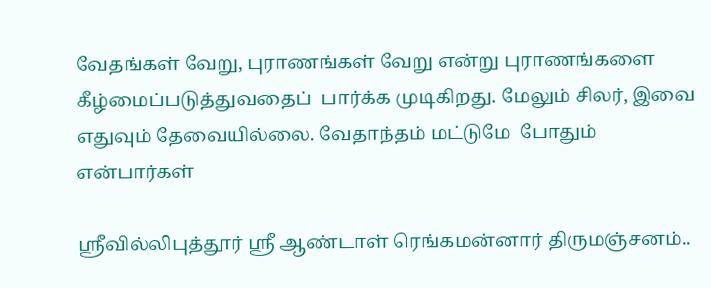வேதங்கள் வேறு, புராணங்கள் வேறு என்று புராணங்களை கீழ்மைப்படுத்துவதைப்  பார்க்க முடிகிறது. மேலும் சிலர், இவை எதுவும் தேவையில்லை. வேதாந்தம் மட்டுமே  போதும் என்பார்கள்

ஶ்ரீவில்லிபுத்தூர் ஶ்ரீ ஆண்டாள் ரெங்கமன்னார் திருமஞ்சனம்..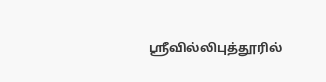ஸ்ரீவில்லிபுத்தூரில்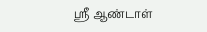ஶ்ரீ ஆண்டாள்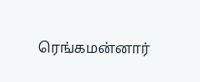ரெங்கமன்னார்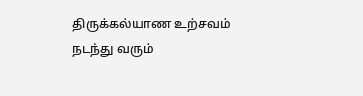திருக்கல்யாண உற்சவம் நடந்து வரும்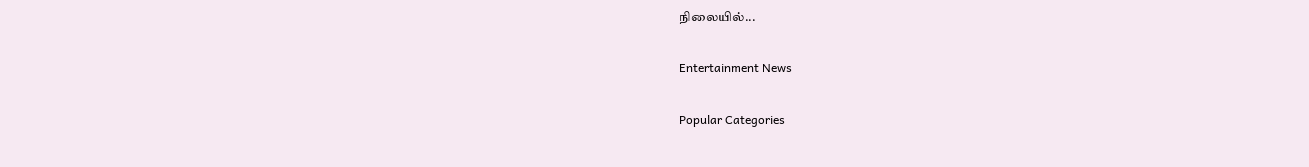நிலையில்...

Entertainment News

Popular Categories